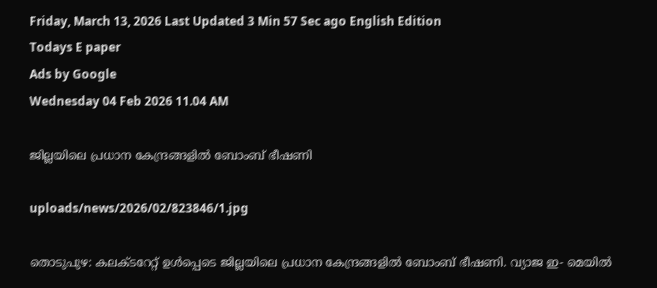Friday, March 13, 2026 Last Updated 3 Min 57 Sec ago English Edition
Todays E paper
Ads by Google
Wednesday 04 Feb 2026 11.04 AM

ജില്ലയിലെ പ്രധാന കേന്ദ്രങ്ങളില്‍ ബോംബ്‌ ഭീഷണി

uploads/news/2026/02/823846/1.jpg

തൊടുപുഴ: കലക്‌ടറേറ്റ്‌ ഉള്‍പ്പെടെ ജില്ലയിലെ പ്രധാന കേന്ദ്രങ്ങളില്‍ ബോംബ്‌ ഭീഷണി. വ്യാജ ഇ- മെയില്‍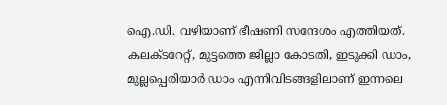ഐ.ഡി. വഴിയാണ്‌ ഭീഷണി സന്ദേശം എത്തിയത്‌. കലക്‌ടറേറ്റ്‌, മുട്ടത്തെ ജില്ലാ കോടതി, ഇടുക്കി ഡാം, മുല്ലപ്പെരിയാര്‍ ഡാം എന്നിവിടങ്ങളിലാണ്‌ ഇന്നലെ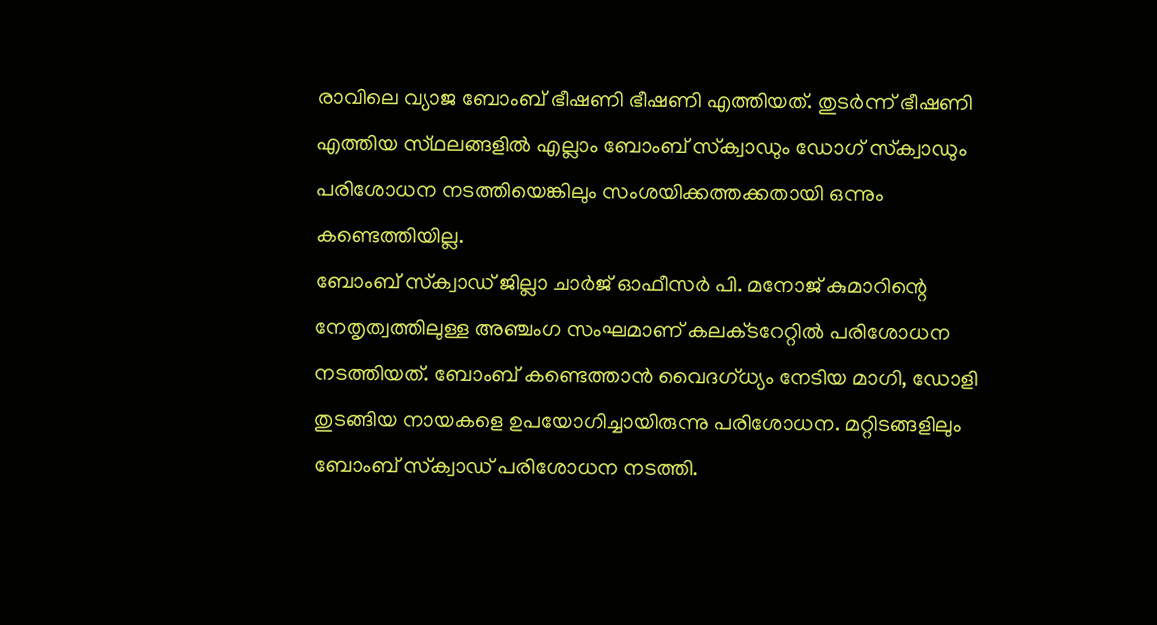രാവിലെ വ്യാജ ബോംബ്‌ ഭീഷണി ഭീഷണി എത്തിയത്‌. തുടര്‍ന്ന്‌ ഭീഷണി എത്തിയ സ്‌ഥലങ്ങളില്‍ എല്ലാം ബോംബ്‌ സ്‌ക്വാഡും ഡോഗ്‌ സ്‌ക്വാഡും പരിശോധന നടത്തിയെങ്കിലും സംശയിക്കത്തക്കതായി ഒന്നും കണ്ടെത്തിയില്ല.
ബോംബ്‌ സ്‌ക്വാഡ്‌ ജില്ലാ ചാര്‍ജ്‌ ഓഫീസര്‍ പി. മനോജ്‌ കുമാറിന്റെ നേതൃത്വത്തിലുള്ള അഞ്ചംഗ സംഘമാണ്‌ കലക്‌ടറേറ്റില്‍ പരിശോധന നടത്തിയത്‌. ബോംബ്‌ കണ്ടെത്താന്‍ വൈദഗ്‌ധ്യം നേടിയ മാഗി, ഡോളി തുടങ്ങിയ നായകളെ ഉപയോഗിച്ചായിരുന്നു പരിശോധന. മറ്റിടങ്ങളിലും ബോംബ്‌ സ്‌ക്വാഡ്‌ പരിശോധന നടത്തി.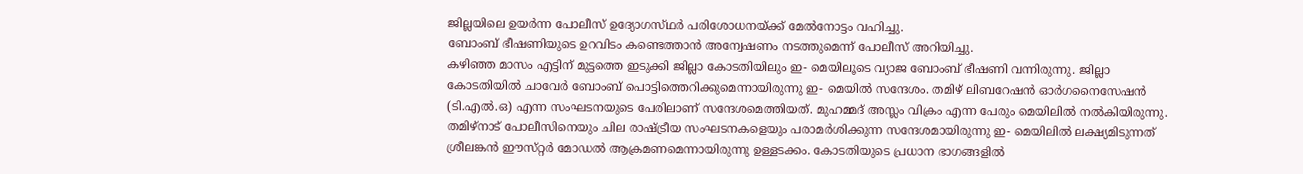ജില്ലയിലെ ഉയര്‍ന്ന പോലീസ്‌ ഉദ്യോഗസ്‌ഥര്‍ പരിശോധനയ്‌ക്ക് മേല്‍നോട്ടം വഹിച്ചു.
ബോംബ്‌ ഭീഷണിയുടെ ഉറവിടം കണ്ടെത്താന്‍ അന്വേഷണം നടത്തുമെന്ന്‌ പോലീസ്‌ അറിയിച്ചു.
കഴിഞ്ഞ മാസം എട്ടിന്‌ മുട്ടത്തെ ഇടുക്കി ജില്ലാ കോടതിയിലും ഇ- മെയിലൂടെ വ്യാജ ബോംബ്‌ ഭീഷണി വന്നിരുന്നു. ജില്ലാ കോടതിയില്‍ ചാവേര്‍ ബോംബ്‌ പൊട്ടിത്തെറിക്കുമെന്നായിരുന്നു ഇ- മെയില്‍ സന്ദേശം. തമിഴ്‌ ലിബറേഷന്‍ ഓര്‍ഗനൈസേഷന്‍ (ടി.എല്‍.ഒ) എന്ന സംഘടനയുടെ പേരിലാണ്‌ സന്ദേശമെത്തിയത്‌. മുഹമ്മദ്‌ അസ്ലം വിക്രം എന്ന പേരും മെയിലില്‍ നല്‍കിയിരുന്നു. തമിഴ്‌നാട്‌ പോലീസിനെയും ചില രാഷ്‌ട്രീയ സംഘടനകളെയും പരാമര്‍ശിക്കുന്ന സന്ദേശമായിരുന്നു ഇ- മെയിലില്‍ ലക്ഷ്യമിടുന്നത്‌ ശ്രീലങ്കന്‍ ഈസ്‌റ്റര്‍ മോഡല്‍ ആക്രമണമെന്നായിരുന്നു ഉള്ളടക്കം. കോടതിയുടെ പ്രധാന ഭാഗങ്ങളില്‍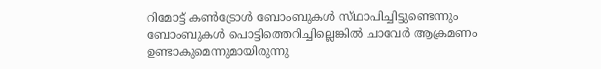റിമോട്ട്‌ കണ്‍ട്രോള്‍ ബോംബുകള്‍ സ്‌ഥാപിച്ചിട്ടുണ്ടെന്നും ബോംബുകള്‍ പൊട്ടിത്തെറിച്ചില്ലെങ്കില്‍ ചാവേര്‍ ആക്രമണം ഉണ്ടാകുമെന്നുമായിരുന്നു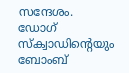സന്ദേശം. ഡോഗ്‌ സ്‌ക്വാഡിന്റെയും ബോംബ്‌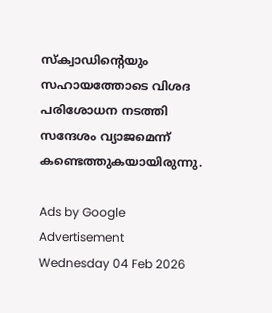സ്‌ക്വാഡിന്റെയും സഹായത്തോടെ വിശദ പരിശോധന നടത്തി സന്ദേശം വ്യാജമെന്ന്‌ കണ്ടെത്തുകയായിരുന്നു.

Ads by Google
Advertisement
Wednesday 04 Feb 2026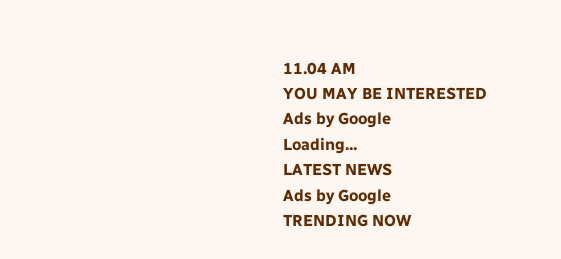11.04 AM
YOU MAY BE INTERESTED
Ads by Google
Loading...
LATEST NEWS
Ads by Google
TRENDING NOW